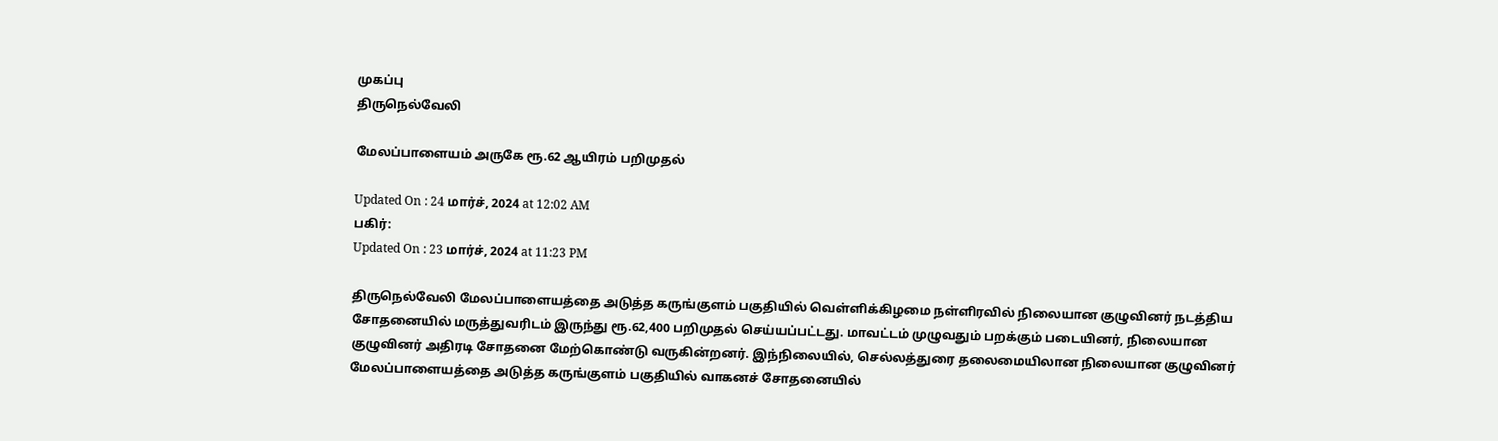முகப்பு
திருநெல்வேலி

மேலப்பாளையம் அருகே ரூ.62 ஆயிரம் பறிமுதல்

Updated On : 24 மார்ச், 2024 at 12:02 AM
பகிர்:
Updated On : 23 மார்ச், 2024 at 11:23 PM

திருநெல்வேலி மேலப்பாளையத்தை அடுத்த கருங்குளம் பகுதியில் வெள்ளிக்கிழமை நள்ளிரவில் நிலையான குழுவினர் நடத்திய சோதனையில் மருத்துவரிடம் இருந்து ரூ.62,400 பறிமுதல் செய்யப்பட்டது. மாவட்டம் முழுவதும் பறக்கும் படையினர், நிலையான குழுவினர் அதிரடி சோதனை மேற்கொண்டு வருகின்றனர். இந்நிலையில், செல்லத்துரை தலைமையிலான நிலையான குழுவினர் மேலப்பாளையத்தை அடுத்த கருங்குளம் பகுதியில் வாகனச் சோதனையில்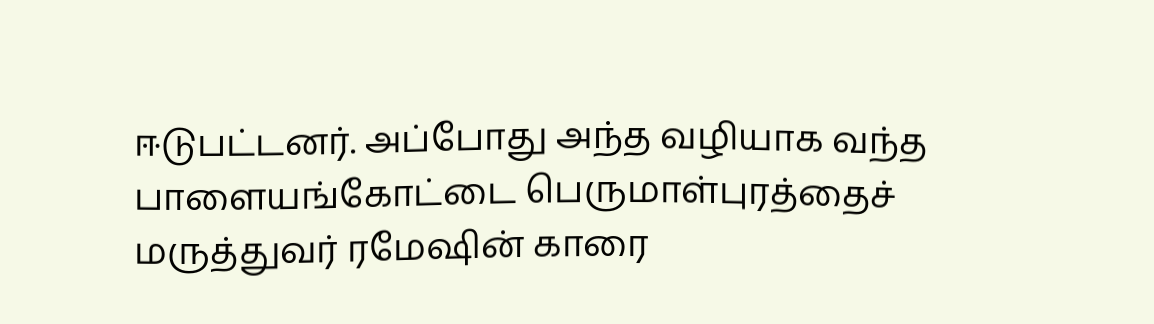ஈடுபட்டனர். அப்போது அந்த வழியாக வந்த பாளையங்கோட்டை பெருமாள்புரத்தைச் மருத்துவர் ரமேஷின் காரை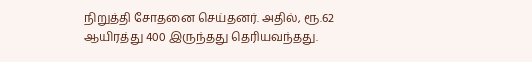நிறுத்தி சோதனை செய்தனர். அதில், ரூ.62 ஆயிரத்து 400 இருந்தது தெரியவந்தது.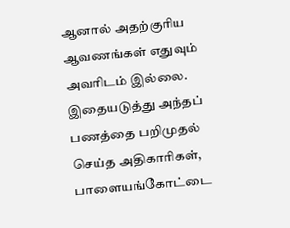ஆனால் அதற்குரிய ஆவணங்கள் எதுவும் அவரிடம் இல்லை. இதையடுத்து அந்தப் பணத்தை பறிமுதல் செய்த அதிகாரிகள், பாளையங்கோட்டை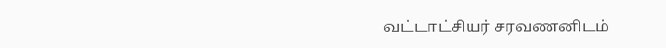வட்டாட்சியர் சரவணனிடம்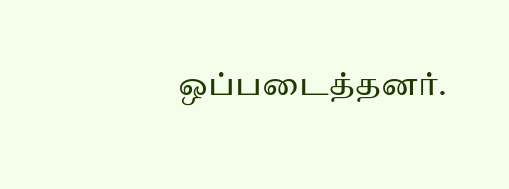ஒப்படைத்தனர்.